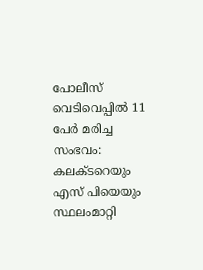പോലീസ് വെടിവെപ്പില്‍ 11 പേര്‍ മരിച്ച സംഭവം: കലക്ടറെയും എസ് പിയെയും സ്ഥലംമാറ്റി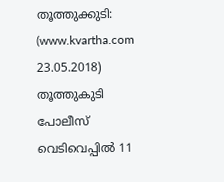തൂത്തുക്കുടി: (www.kvartha.com 23.05.2018) തൂത്തുകുടി പോലീസ് വെടിവെപ്പില്‍ 11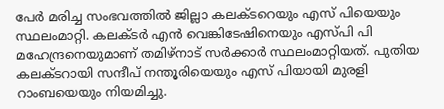പേര്‍ മരിച്ച സംഭവത്തില്‍ ജില്ലാ കലക്ടറെയും എസ് പിയെയും സ്ഥലംമാറ്റി. കലക്ടര്‍ എന്‍ വെങ്കിടേഷിനെയും എസ്പി പി മഹേന്ദ്രനെയുമാണ് തമിഴ്‌നാട് സര്‍ക്കാര്‍ സ്ഥലംമാറ്റിയത്. പുതിയ കലക്ടറായി സന്ദീപ് നന്തൂരിയെയും എസ് പിയായി മുരളി റാംബയെയും നിയമിച്ചു.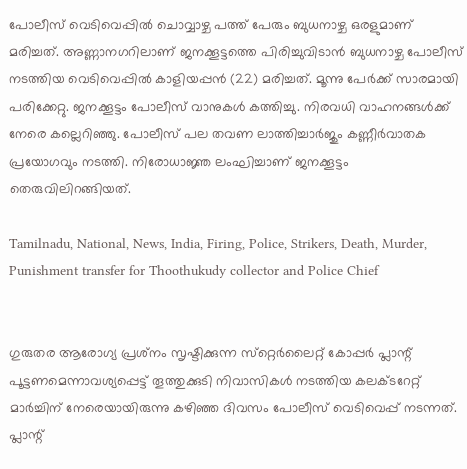പോലീസ് വെടിവെപ്പില്‍ ചൊവ്വാഴ്ച പത്ത് പേരും ബുധനാഴ്ച ഒരളുമാണ് മരിച്ചത്. അണ്ണാനഗറിലാണ് ജനക്കൂട്ടത്തെ പിരിച്ചുവിടാന്‍ ബുധനാഴ്ച പോലീസ് നടത്തിയ വെടിവെപ്പില്‍ കാളിയപ്പന്‍ (22) മരിച്ചത്. മൂന്നു പേര്‍ക്ക് സാരമായി പരിക്കേറ്റു. ജനക്കൂട്ടം പോലീസ് വാനുകള്‍ കത്തിച്ചു. നിരവധി വാഹനങ്ങള്‍ക്ക് നേരെ കല്ലെറിഞ്ഞു. പോലീസ് പല തവണ ലാത്തിച്ചാര്‍ജും കണ്ണീര്‍വാതക പ്രയോഗവും നടത്തി. നിരോധാജ്ഞ ലംഘിച്ചാണ് ജനക്കൂട്ടം തെരുവിലിറങ്ങിയത്.

Tamilnadu, National, News, India, Firing, Police, Strikers, Death, Murder, Punishment transfer for Thoothukudy collector and Police Chief


ഗുരുതര ആരോഗ്യ പ്രശ്‌നം സൃഷ്ടിക്കുന്ന സ്‌റ്റെര്‍ലൈറ്റ് കോപ്പര്‍ പ്ലാന്റ് പൂട്ടണമെന്നാവശ്യപ്പെട്ട് തൂത്തുക്കുടി നിവാസികള്‍ നടത്തിയ കലക്ടറേറ്റ് മാര്‍ച്ചിന് നേരെയായിരുന്നു കഴിഞ്ഞ ദിവസം പോലീസ് വെടിവെപ്പ് നടന്നത്. പ്ലാന്റ്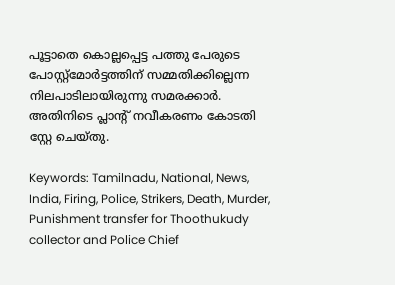പൂട്ടാതെ കൊല്ലപ്പെട്ട പത്തു പേരുടെ പോസ്റ്റ്‌മോര്‍ട്ടത്തിന് സമ്മതിക്കില്ലെന്ന നിലപാടിലായിരുന്നു സമരക്കാര്‍. അതിനിടെ പ്ലാന്റ് നവീകരണം കോടതി സ്റ്റേ ചെയ്തു.

Keywords: Tamilnadu, National, News, India, Firing, Police, Strikers, Death, Murder, Punishment transfer for Thoothukudy collector and Police Chief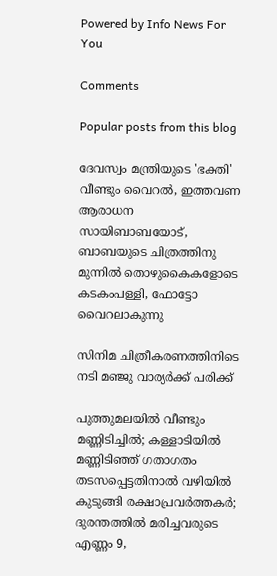Powered by Info News For You

Comments

Popular posts from this blog

ദേവസ്വം മന്ത്രിയുടെ 'ഭക്തി' വീണ്ടും വൈറല്‍, ഇത്തവണ ആരാധന സായിബാബയോട്, ബാബയുടെ ചിത്രത്തിനു മുന്നില്‍ തൊഴുകൈകളോടെ കടകംപള്ളി, ഫോട്ടോ വൈറലാകുന്നു

സിനിമ ചിത്രീകരണത്തിനിടെ നടി മഞ്ജു വാര്യര്‍ക്ക് പരിക്ക്

പുത്തുമലയില്‍ വീണ്ടും മണ്ണിടിച്ചില്‍; കള്ളാടിയില്‍ മണ്ണിടിഞ്ഞ് ഗതാഗതം തടസപ്പെട്ടതിനാല്‍ വഴിയില്‍ കുടുങ്ങി രക്ഷാപ്രവര്‍ത്തകര്‍; ദുരന്തത്തില്‍ മരിച്ചവരുടെ എണ്ണം 9,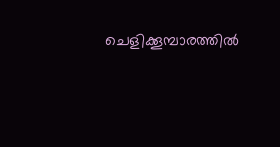ചെളിക്കൂമ്പാരത്തില്‍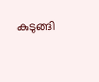കുടുങ്ങി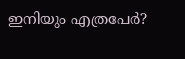ഇനിയും എത്രപേര്‍?